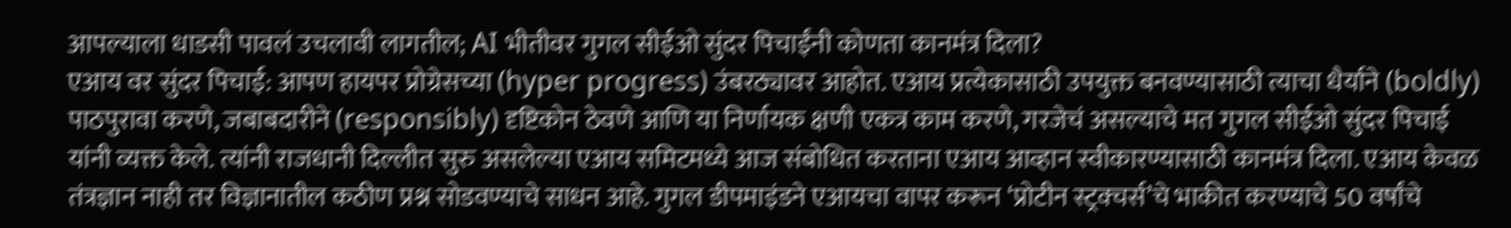आपल्याला धाडसी पावलं उचलावी लागतील; AI भीतीवर गुगल सीईओ सुंदर पिचाईंनी कोणता कानमंत्र दिला?
एआय वर सुंदर पिचाई: आपण हायपर प्रोग्रेसच्या (hyper progress) उंबरठ्यावर आहोत. एआय प्रत्येकासाठी उपयुक्त बनवण्यासाठी त्याचा धैर्याने (boldly) पाठपुरावा करणे, जबाबदारीने (responsibly) दृष्टिकोन ठेवणे आणि या निर्णायक क्षणी एकत्र काम करणे, गरजेचं असल्याचे मत गुगल सीईओ सुंदर पिचाई यांनी व्यक्त केले. त्यांनी राजधानी दिल्लीत सुरु असलेल्या एआय समिटमध्ये आज संबोधित करताना एआय आव्हान स्वीकारण्यासाठी कानमंत्र दिला. एआय केवळ तंत्रज्ञान नाही तर विज्ञानातील कठीण प्रश्न सोडवण्याचे साधन आहे. गुगल डीपमाइंडने एआयचा वापर करून ‘प्रोटीन स्ट्रक्चर्स’चे भाकीत करण्याचे 50 वर्षांचे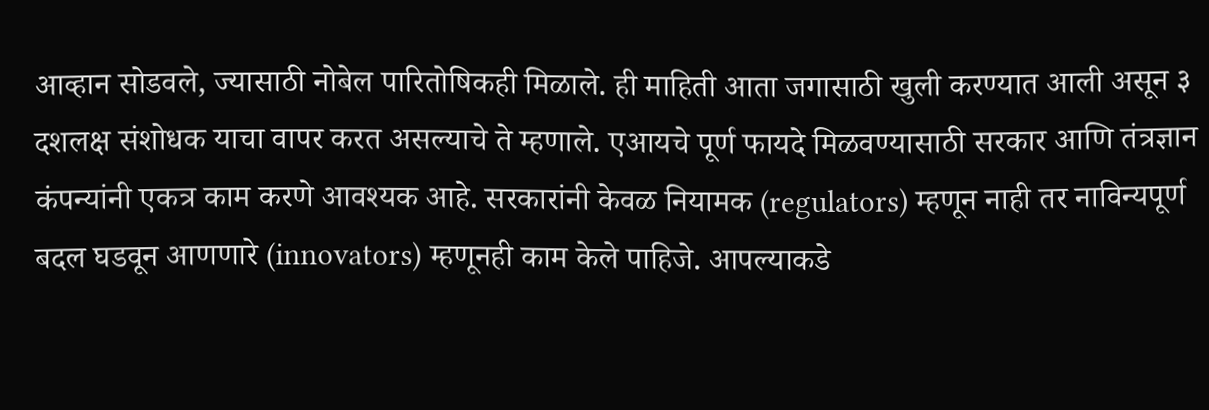आव्हान सोडवले, ज्यासाठी नोबेल पारितोषिकही मिळाले. ही माहिती आता जगासाठी खुली करण्यात आली असून ३ दशलक्ष संशोधक याचा वापर करत असल्याचे ते म्हणाले. एआयचे पूर्ण फायदे मिळवण्यासाठी सरकार आणि तंत्रज्ञान कंपन्यांनी एकत्र काम करणे आवश्यक आहे. सरकारांनी केवळ नियामक (regulators) म्हणून नाही तर नाविन्यपूर्ण बदल घडवून आणणारे (innovators) म्हणूनही काम केले पाहिजे. आपल्याकडे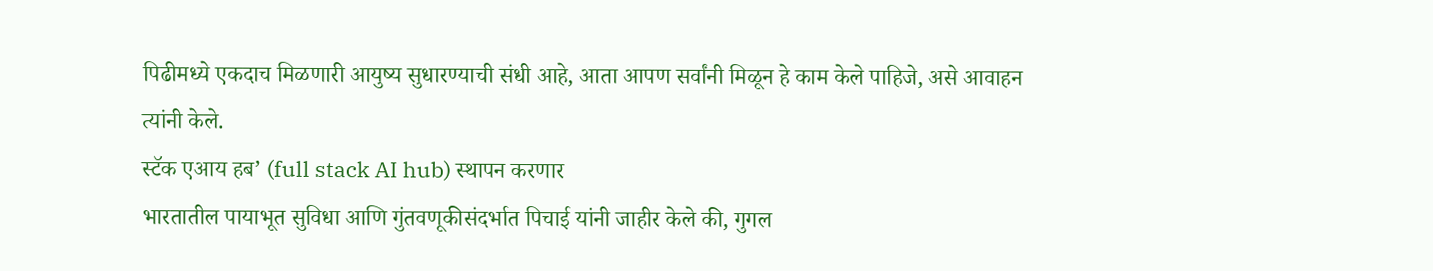पिढीमध्ये एकदाच मिळणारी आयुष्य सुधारण्याची संधी आहे, आता आपण सर्वांनी मिळून हे काम केले पाहिजे, असे आवाहन त्यांनी केले.
स्टॅक एआय हब’ (full stack AI hub) स्थापन करणार
भारतातील पायाभूत सुविधा आणि गुंतवणूकीसंदर्भात पिचाई यांनी जाहीर केले की, गुगल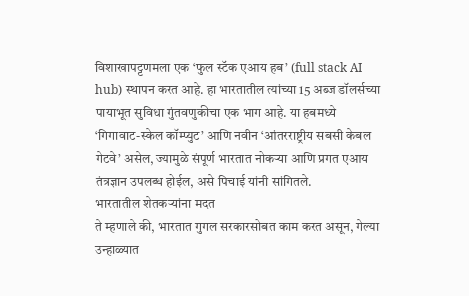विशाखापट्टणमला एक ‘फुल स्टॅक एआय हब’ (full stack AI hub) स्थापन करत आहे. हा भारतातील त्यांच्या 15 अब्ज डॉलर्सच्या पायाभूत सुविधा गुंतवणुकीचा एक भाग आहे. या हबमध्ये ‘गिगावाट-स्केल कॉम्प्युट’ आणि नवीन ‘आंतरराष्ट्रीय सबसी केबल गेटवे’ असेल, ज्यामुळे संपूर्ण भारतात नोकऱ्या आणि प्रगत एआय तंत्रज्ञान उपलब्ध होईल, असे पिचाई यांनी सांगितले.
भारतातील शेतकऱ्यांना मदत
ते म्हणाले की, भारतात गुगल सरकारसोबत काम करत असून, गेल्या उन्हाळ्यात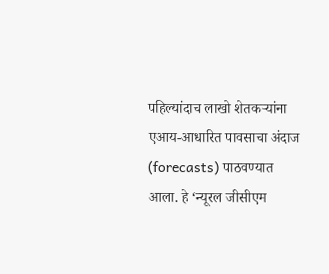पहिल्यांदाच लाखो शेतकऱ्यांना एआय-आधारित पावसाचा अंदाज (forecasts) पाठवण्यात आला. हे ‘न्यूरल जीसीएम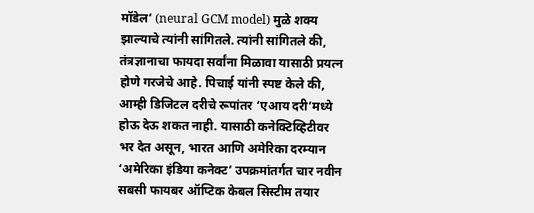मॉडेल’ (neural GCM model) मुळे शक्य झाल्याचे त्यांनी सांगितले. त्यांनी सांगितले की, तंत्रज्ञानाचा फायदा सर्वांना मिळावा यासाठी प्रयत्न होणे गरजेचे आहे. पिचाई यांनी स्पष्ट केले की, आम्ही डिजिटल दरीचे रूपांतर ‘एआय दरी’मध्ये होऊ देऊ शकत नाही. यासाठी कनेक्टिव्हिटीवर भर देत असून, भारत आणि अमेरिका दरम्यान ‘अमेरिका इंडिया कनेक्ट’ उपक्रमांतर्गत चार नवीन सबसी फायबर ऑप्टिक केबल सिस्टीम तयार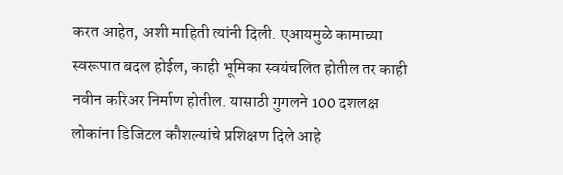करत आहेत, अशी माहिती त्यांनी दिली. एआयमुळे कामाच्या स्वरूपात बदल होईल, काही भूमिका स्वयंचलित होतील तर काही नवीन करिअर निर्माण होतील. यासाठी गुगलने 100 दशलक्ष लोकांना डिजिटल कौशल्यांचे प्रशिक्षण दिले आहे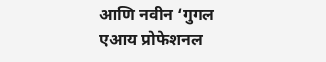आणि नवीन ‘गुगल एआय प्रोफेशनल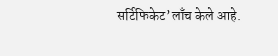सर्टिफिकेट’लाँच केले आहे.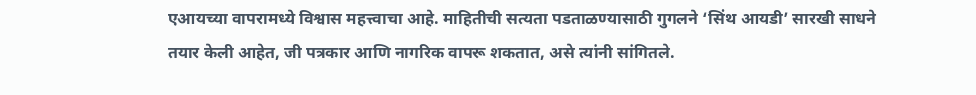एआयच्या वापरामध्ये विश्वास महत्त्वाचा आहे. माहितीची सत्यता पडताळण्यासाठी गुगलने ‘सिंथ आयडी’ सारखी साधने तयार केली आहेत, जी पत्रकार आणि नागरिक वापरू शकतात, असे त्यांनी सांगितले.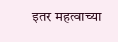इतर महत्वाच्या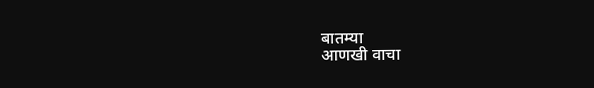बातम्या
आणखी वाचा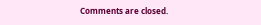Comments are closed.